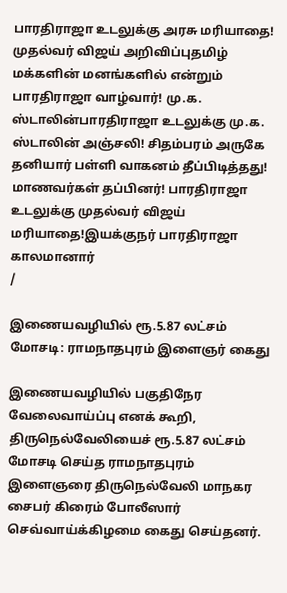பாரதிராஜா உடலுக்கு அரசு மரியாதை! முதல்வர் விஜய் அறிவிப்புதமிழ் மக்களின் மனங்களில் என்றும் பாரதிராஜா வாழ்வார்! மு.க. ஸ்டாலின்பாரதிராஜா உடலுக்கு மு.க. ஸ்டாலின் அஞ்சலி! சிதம்பரம் அருகே தனியார் பள்ளி வாகனம் தீப்பிடித்தது! மாணவர்கள் தப்பினர்! பாரதிராஜா உடலுக்கு முதல்வர் விஜய் மரியாதை!இயக்குநர் பாரதிராஜா காலமானார்
/

இணையவழியில் ரூ.5.87 லட்சம் மோசடி: ராமநாதபுரம் இளைஞர் கைது

இணையவழியில் பகுதிநேர வேலைவாய்ப்பு எனக் கூறி, திருநெல்வேலியைச் ரூ.5.87 லட்சம் மோசடி செய்த ராமநாதபுரம் இளைஞரை திருநெல்வேலி மாநகர சைபர் கிரைம் போலீஸார் செவ்வாய்க்கிழமை கைது செய்தனர்.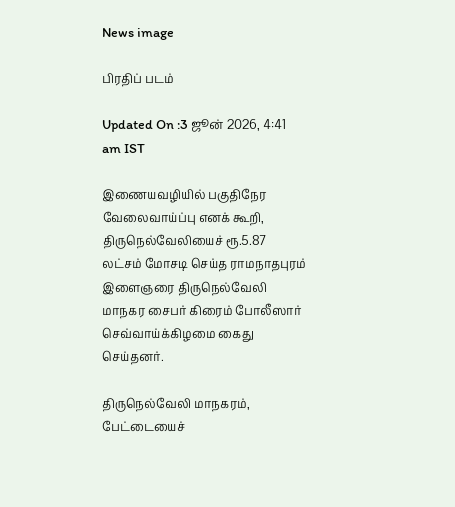News image

பிரதிப் படம்

Updated On :3 ஜூன் 2026, 4:41 am IST

இணையவழியில் பகுதிநேர வேலைவாய்ப்பு எனக் கூறி, திருநெல்வேலியைச் ரூ.5.87 லட்சம் மோசடி செய்த ராமநாதபுரம் இளைஞரை திருநெல்வேலி மாநகர சைபர் கிரைம் போலீஸார் செவ்வாய்க்கிழமை கைது செய்தனர்.

திருநெல்வேலி மாநகரம், பேட்டையைச்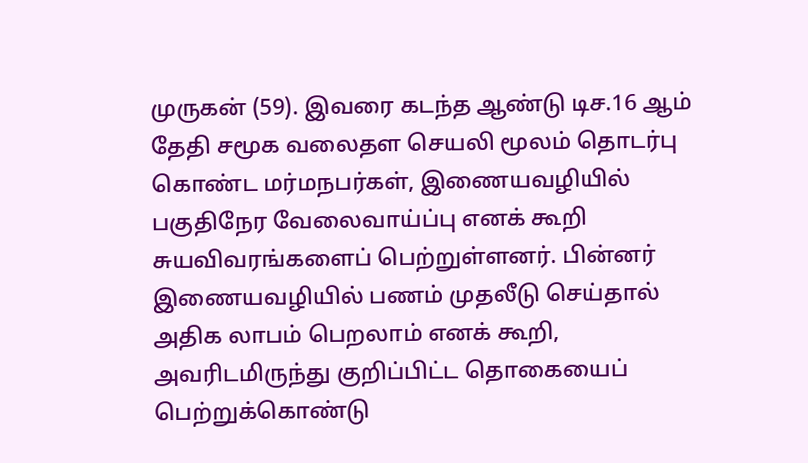முருகன் (59). இவரை கடந்த ஆண்டு டிச.16 ஆம் தேதி சமூக வலைதள செயலி மூலம் தொடர்பு கொண்ட மர்மநபர்கள், இணையவழியில் பகுதிநேர வேலைவாய்ப்பு எனக் கூறி சுயவிவரங்களைப் பெற்றுள்ளனர். பின்னர் இணையவழியில் பணம் முதலீடு செய்தால் அதிக லாபம் பெறலாம் எனக் கூறி, அவரிடமிருந்து குறிப்பிட்ட தொகையைப் பெற்றுக்கொண்டு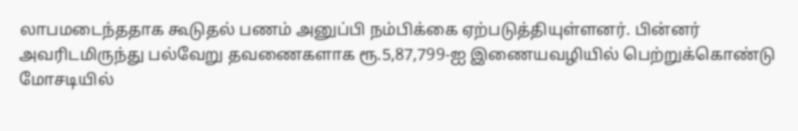லாபமடைந்ததாக கூடுதல் பணம் அனுப்பி நம்பிக்கை ஏற்படுத்தியுள்ளனர். பின்னர் அவரிடமிருந்து பல்வேறு தவணைகளாக ரூ.5,87,799-ஐ இணையவழியில் பெற்றுக்கொண்டு மோசடியில்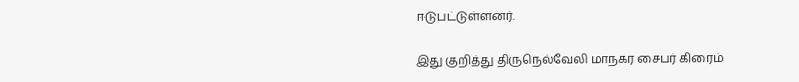ஈடுபட்டுள்ளனர்.

இது குறித்து திருநெல்வேலி மாநகர சைபர் கிரைம்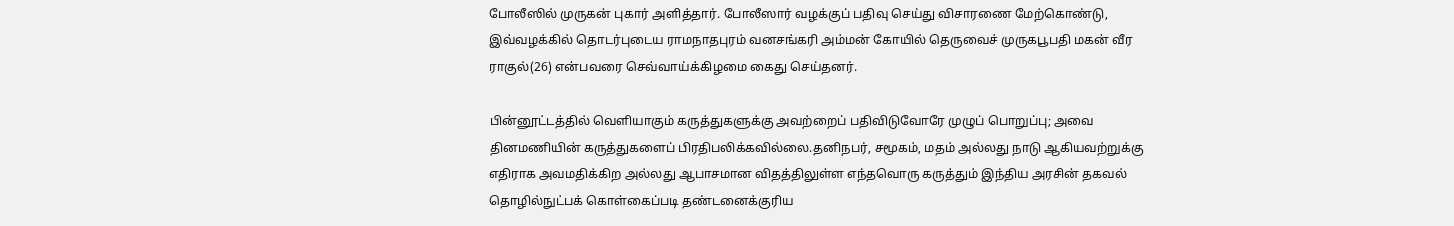போலீஸில் முருகன் புகார் அளித்தார். போலீஸார் வழக்குப் பதிவு செய்து விசாரணை மேற்கொண்டு, இவ்வழக்கில் தொடர்புடைய ராமநாதபுரம் வனசங்கரி அம்மன் கோயில் தெருவைச் முருகபூபதி மகன் வீர ராகுல்(26) என்பவரை செவ்வாய்க்கிழமை கைது செய்தனர்.

பின்னூட்டத்தில் வெளியாகும் கருத்துகளுக்கு அவற்றைப் பதிவிடுவோரே முழுப் பொறுப்பு; அவை தினமணியின் கருத்துகளைப் பிரதிபலிக்கவில்லை.தனிநபர், சமூகம், மதம் அல்லது நாடு ஆகியவற்றுக்கு எதிராக அவமதிக்கிற அல்லது ஆபாசமான விதத்திலுள்ள எந்தவொரு கருத்தும் இந்திய அரசின் தகவல் தொழில்நுட்பக் கொள்கைப்படி தண்டனைக்குரிய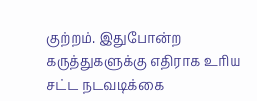குற்றம். இதுபோன்ற கருத்துகளுக்கு எதிராக உரிய சட்ட நடவடிக்கை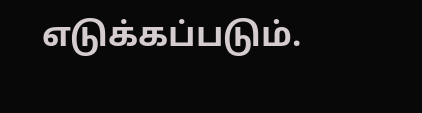எடுக்கப்படும்.